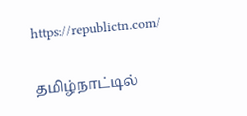https://republictn.com/

தமிழ்நாட்டில்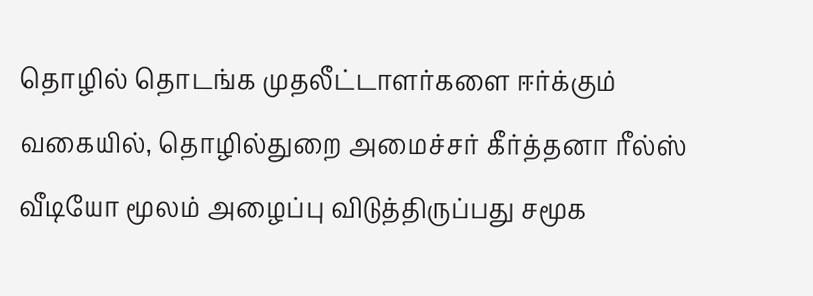தொழில் தொடங்க முதலீட்டாளர்களை ஈர்க்கும் வகையில், தொழில்துறை அமைச்சர் கீர்த்தனா ரீல்ஸ் வீடியோ மூலம் அழைப்பு விடுத்திருப்பது சமூக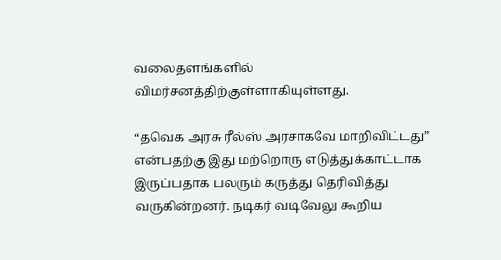வலைதளங்களில் விமர்சனத்திற்குள்ளாகியுள்ளது.

“தவெக அரசு ரீல்ஸ் அரசாகவே மாறிவிட்டது” என்பதற்கு இது மற்றொரு எடுத்துக்காட்டாக இருப்பதாக பலரும் கருத்து தெரிவித்து வருகின்றனர். நடிகர் வடிவேலு கூறிய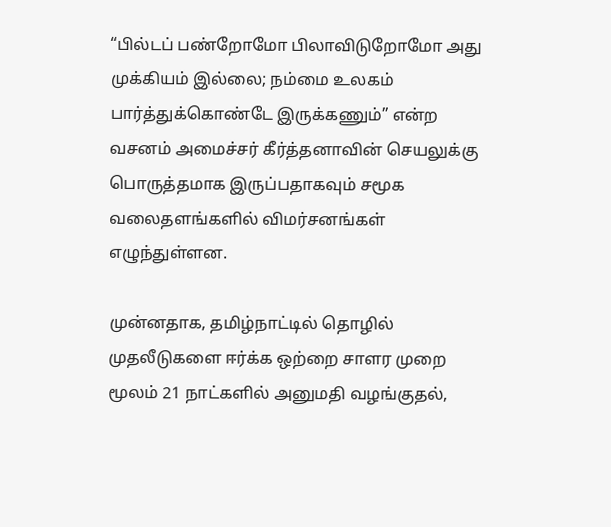“பில்டப் பண்றோமோ பிலாவிடுறோமோ அது முக்கியம் இல்லை; நம்மை உலகம் பார்த்துக்கொண்டே இருக்கணும்” என்ற வசனம் அமைச்சர் கீர்த்தனாவின் செயலுக்கு பொருத்தமாக இருப்பதாகவும் சமூக வலைதளங்களில் விமர்சனங்கள் எழுந்துள்ளன.

முன்னதாக, தமிழ்நாட்டில் தொழில் முதலீடுகளை ஈர்க்க ஒற்றை சாளர முறை மூலம் 21 நாட்களில் அனுமதி வழங்குதல்,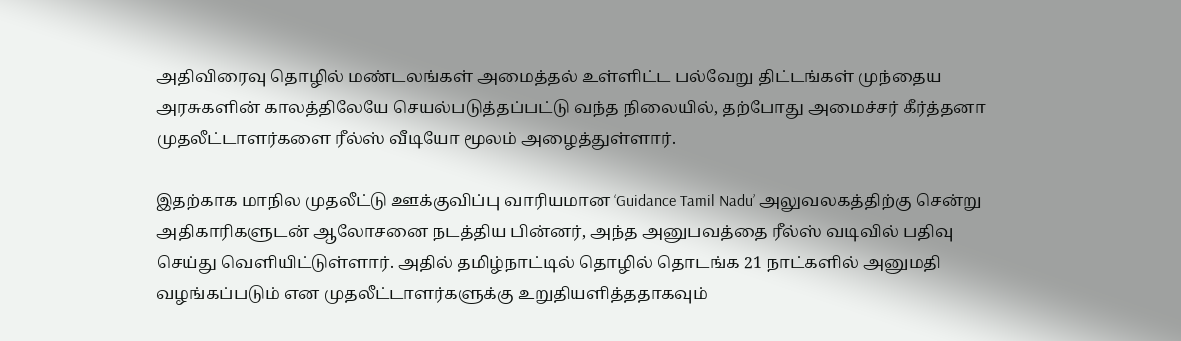அதிவிரைவு தொழில் மண்டலங்கள் அமைத்தல் உள்ளிட்ட பல்வேறு திட்டங்கள் முந்தைய அரசுகளின் காலத்திலேயே செயல்படுத்தப்பட்டு வந்த நிலையில், தற்போது அமைச்சர் கீர்த்தனா முதலீட்டாளர்களை ரீல்ஸ் வீடியோ மூலம் அழைத்துள்ளார்.

இதற்காக மாநில முதலீட்டு ஊக்குவிப்பு வாரியமான ‘Guidance Tamil Nadu’ அலுவலகத்திற்கு சென்று அதிகாரிகளுடன் ஆலோசனை நடத்திய பின்னர், அந்த அனுபவத்தை ரீல்ஸ் வடிவில் பதிவு செய்து வெளியிட்டுள்ளார். அதில் தமிழ்நாட்டில் தொழில் தொடங்க 21 நாட்களில் அனுமதி வழங்கப்படும் என முதலீட்டாளர்களுக்கு உறுதியளித்ததாகவும்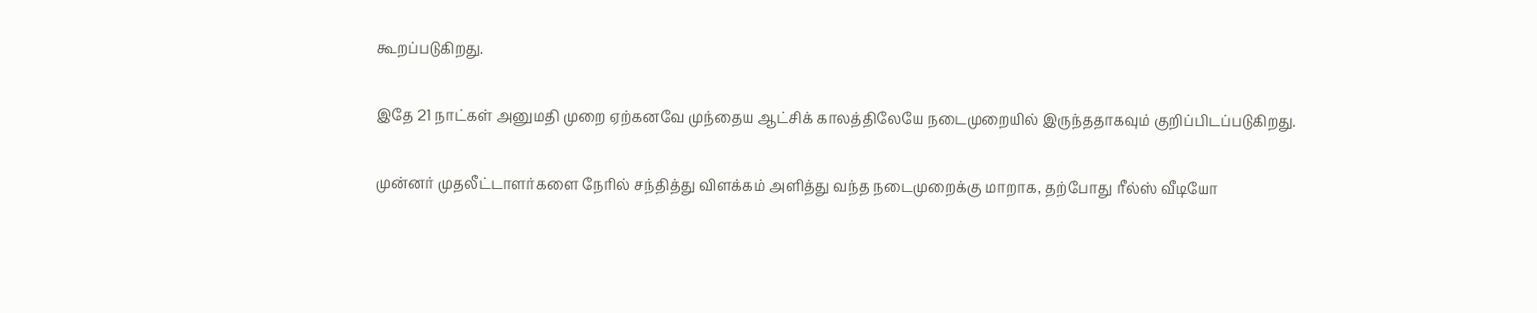கூறப்படுகிறது.

இதே 21 நாட்கள் அனுமதி முறை ஏற்கனவே முந்தைய ஆட்சிக் காலத்திலேயே நடைமுறையில் இருந்ததாகவும் குறிப்பிடப்படுகிறது.

முன்னர் முதலீட்டாளர்களை நேரில் சந்தித்து விளக்கம் அளித்து வந்த நடைமுறைக்கு மாறாக, தற்போது ரீல்ஸ் வீடியோ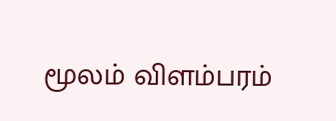மூலம் விளம்பரம்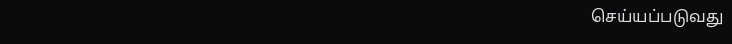செய்யப்படுவது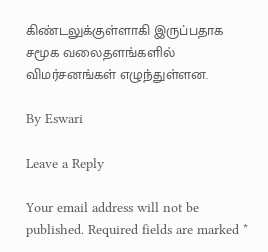கிண்டலுக்குள்ளாகி இருப்பதாக சமூக வலைதளங்களில் விமர்சனங்கள் எழுந்துள்ளன.

By Eswari

Leave a Reply

Your email address will not be published. Required fields are marked *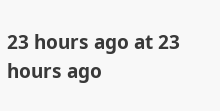23 hours ago at 23 hours ago